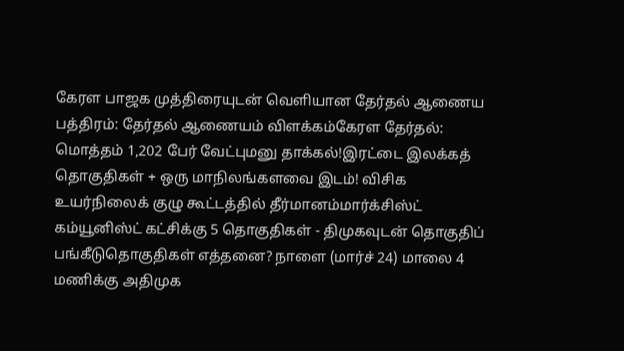கேரள பாஜக முத்திரையுடன் வெளியான தேர்தல் ஆணைய பத்திரம்: தேர்தல் ஆணையம் விளக்கம்கேரள தேர்தல்: மொத்தம் 1,202 பேர் வேட்புமனு தாக்கல்!இரட்டை இலக்கத் தொகுதிகள் + ஒரு மாநிலங்களவை இடம்! விசிக உயர்நிலைக் குழு கூட்டத்தில் தீர்மானம்மார்க்சிஸ்ட் கம்யூனிஸ்ட் கட்சிக்கு 5 தொகுதிகள் - திமுகவுடன் தொகுதிப் பங்கீடுதொகுதிகள் எத்தனை? நாளை (மார்ச் 24) மாலை 4 மணிக்கு அதிமுக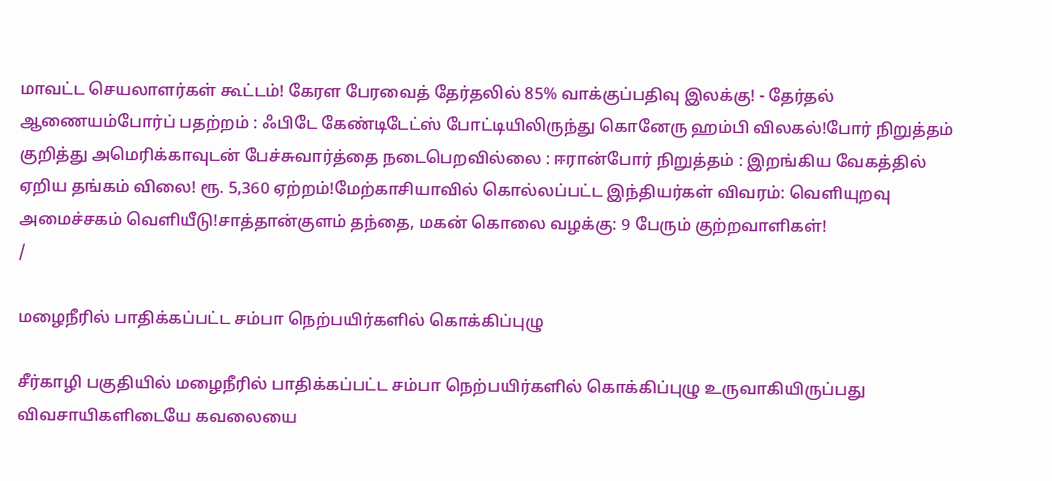மாவட்ட செயலாளர்கள் கூட்டம்! கேரள பேரவைத் தேர்தலில் 85% வாக்குப்பதிவு இலக்கு! - தேர்தல் ஆணையம்போர்ப் பதற்றம் : ஃபிடே கேண்டிடேட்ஸ் போட்டியிலிருந்து கொனேரு ஹம்பி விலகல்!போர் நிறுத்தம் குறித்து அமெரிக்காவுடன் பேச்சுவார்த்தை நடைபெறவில்லை : ஈரான்போர் நிறுத்தம் : இறங்கிய வேகத்தில் ஏறிய தங்கம் விலை! ரூ. 5,360 ஏற்றம்!மேற்காசியாவில் கொல்லப்பட்ட இந்தியர்கள் விவரம்: வெளியுறவு அமைச்சகம் வெளியீடு!சாத்தான்குளம் தந்தை, மகன் கொலை வழக்கு: 9 பேரும் குற்றவாளிகள்!
/

மழைநீரில் பாதிக்கப்பட்ட சம்பா நெற்பயிர்களில் கொக்கிப்புழு

சீர்காழி பகுதியில் மழைநீரில் பாதிக்கப்பட்ட சம்பா நெற்பயிர்களில் கொக்கிப்புழு உருவாகியிருப்பது விவசாயிகளிடையே கவலையை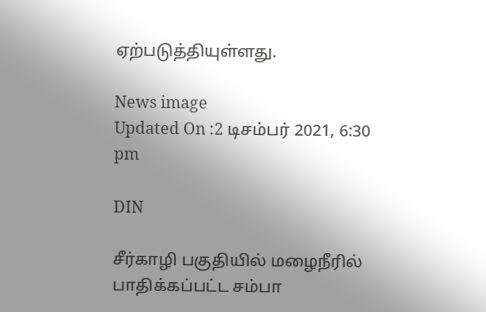ஏற்படுத்தியுள்ளது.

News image
Updated On :2 டிசம்பர் 2021, 6:30 pm

DIN

சீர்காழி பகுதியில் மழைநீரில் பாதிக்கப்பட்ட சம்பா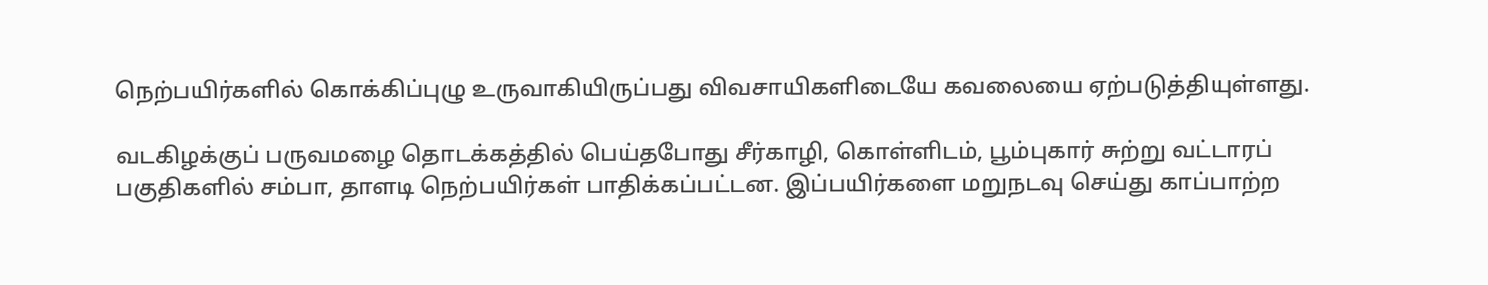நெற்பயிர்களில் கொக்கிப்புழு உருவாகியிருப்பது விவசாயிகளிடையே கவலையை ஏற்படுத்தியுள்ளது.

வடகிழக்குப் பருவமழை தொடக்கத்தில் பெய்தபோது சீர்காழி, கொள்ளிடம், பூம்புகார் சுற்று வட்டாரப் பகுதிகளில் சம்பா, தாளடி நெற்பயிர்கள் பாதிக்கப்பட்டன. இப்பயிர்களை மறுநடவு செய்து காப்பாற்ற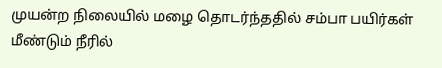முயன்ற நிலையில் மழை தொடர்ந்ததில் சம்பா பயிர்கள் மீண்டும் நீரில்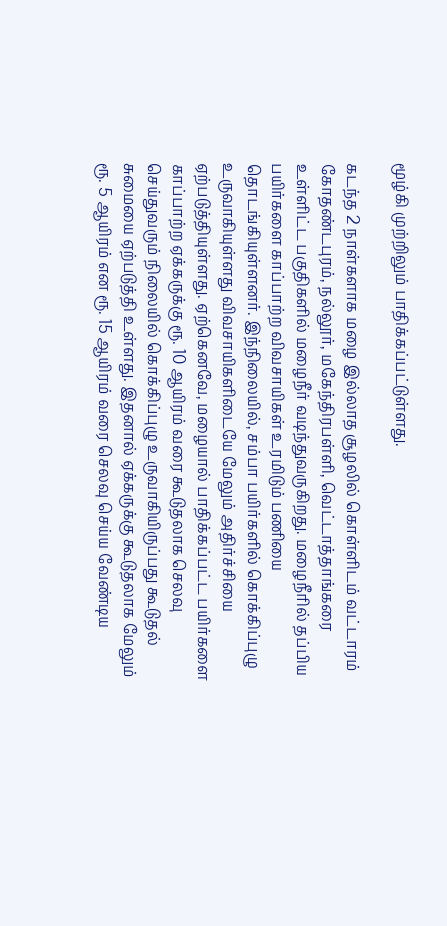மூழ்கி முற்றிலும் பாதிக்கப்பட்டுள்ளது.

கடந்த 2 நாள்களாக மழை இல்லாத சூழலில் கொள்ளிடம் வட்டாரம் கோதண்டபுரம், நல்லூர், மகேந்திரபள்ளி, வெட்டாத்தாங்கரை உள்ளிட்ட பகுதிகளில் மழைநீர் வடிந்துவருகிறது. மழைநீரில் தப்பிய பயிர்களை காப்பாற்ற விவசாயிகள் உரமிடும் பணியை தொடங்கியுள்ளனர். இந்நிலையில், சம்பா பயிர்களில் கொக்கிப்புழு உருவாகியுள்ளது விவசாயிகளிடையே மேலும் அதிர்ச்சியை ஏற்படுத்தியுள்ளது. ஏற்கெனவே, மழையால் பாதிக்கப்பட்ட பயிர்களை காப்பாற்ற ஏக்கருக்கு ரூ. 10 ஆயிரம் வரை கூடுதலாக செலவு செய்துவரும் நிலையில் கொக்கிப்புழு உருவாகியிருப்பது கூடுதல் சுமையை ஏற்படுத்தி உள்ளது. இதனால் ஏக்கருக்கு கூடுதலாக மேலும் ரூ. 5 ஆயிரம் என ரூ. 15 ஆயிரம் வரை செலவு செய்ய வேண்டிய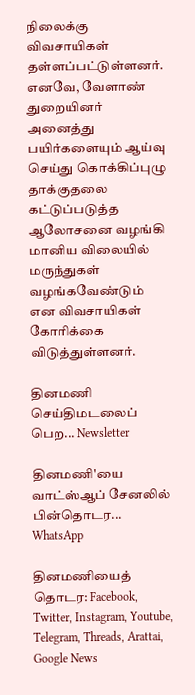நிலைக்கு விவசாயிகள் தள்ளப்பட்டுள்ளனர். எனவே, வேளாண் துறையினர் அனைத்து பயிர்களையும் ஆய்வு செய்து கொக்கிப்புழு தாக்குதலை கட்டுப்படுத்த ஆலோசனை வழங்கி மானிய விலையில் மருந்துகள் வழங்கவேண்டும் என விவசாயிகள் கோரிக்கை விடுத்துள்ளனர்.

தினமணி செய்திமடலைப் பெற... Newsletter

தினமணி'யை வாட்ஸ்ஆப் சேனலில் பின்தொடர... WhatsApp

தினமணியைத் தொடர: Facebook, Twitter, Instagram, Youtube, Telegram, Threads, Arattai, Google News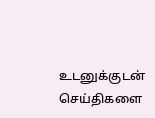உடனுக்குடன் செய்திகளை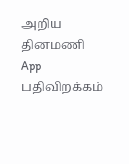அறிய தினமணி App பதிவிறக்கம்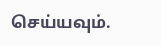செய்யவும்.